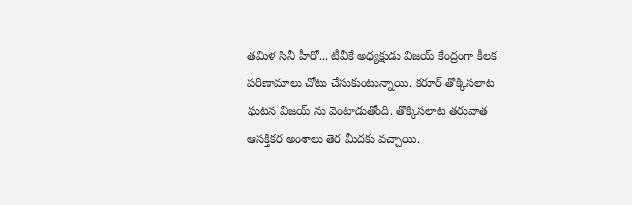తమిళ సినీ హీరో... టీవీకే అధ్యక్షుడు విజయ్ కేంద్రంగా కీలక పరిణామాలు చోటు చేసుకుంటున్నాయి. కరూర్ తొక్కిసలాట ఘటన విజయ్ ను వెంటాడుతోంది. తొక్కిసలాట తరువాత ఆసక్తికర అంశాలు తెర మీదకు వచ్చాయి.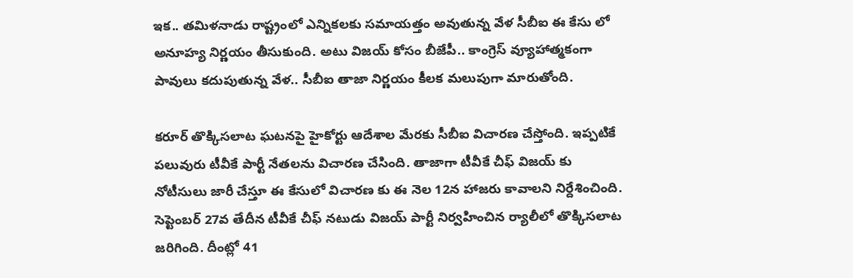ఇక.. తమిళనాడు రాష్ట్రంలో ఎన్నికలకు సమాయత్తం అవుతున్న వేళ సీబీఐ ఈ కేసు లో అనూహ్య నిర్ణయం తీసుకుంది. అటు విజయ్ కోసం బీజేపీ.. కాంగ్రెస్ వ్యూహాత్మకంగా పావులు కదుపుతున్న వేళ.. సీబీఐ తాజా నిర్ణయం కీలక మలుపుగా మారుతోంది.

కరూర్ తొక్కిసలాట ఘటనపై హైకోర్టు ఆదేశాల మేరకు సీబీఐ విచారణ చేస్తోంది. ఇప్పటికే పలువురు టీవీకే పార్టీ నేతలను విచారణ చేసింది. తాజాగా టీవీకే చీఫ్ విజయ్ కు నోటీసులు జారీ చేస్తూ ఈ కేసులో విచారణ కు ఈ నెల 12న హాజరు కావాలని నిర్దేశించింది. సెప్టెంబర్ 27వ తేదీన టీవీకే చీఫ్ నటుడు విజయ్ పార్టీ నిర్వహించిన ర్యాలీలో తొక్కిసలాట జరిగింది. దీంట్లో 41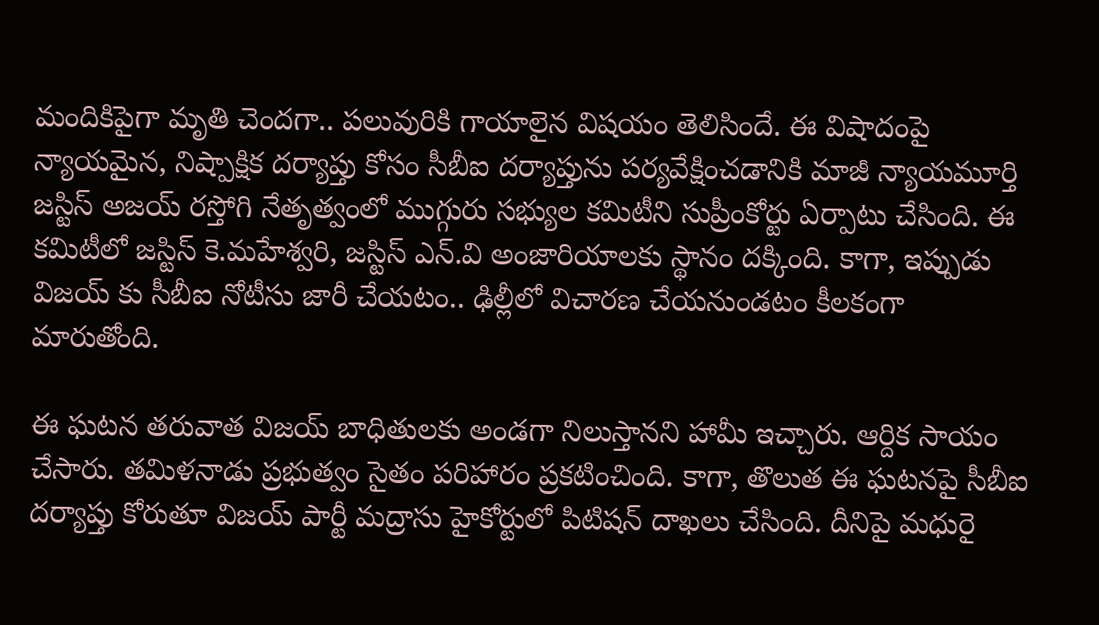మందికిపైగా మృతి చెందగా.. పలువురికి గాయాలైన విషయం తెలిసిందే. ఈ విషాదంపై న్యాయమైన, నిష్పాక్షిక దర్యాప్తు కోసం సీబీఐ దర్యాప్తును పర్యవేక్షించడానికి మాజీ న్యాయమూర్తి జస్టిస్ అజయ్ రస్తోగి నేతృత్వంలో ముగ్గురు సభ్యుల కమిటీని సుప్రీంకోర్టు ఏర్పాటు చేసింది. ఈ కమిటీలో జస్టిస్ కె.మహేశ్వరి, జస్టిస్ ఎన్.వి అంజారియాలకు స్థానం దక్కింది. కాగా, ఇప్పుడు విజయ్ కు సీబీఐ నోటీసు జారీ చేయటం.. ఢిల్లీలో విచారణ చేయనుండటం కీలకంగా మారుతోంది.

ఈ ఘటన తరువాత విజయ్ బాధితులకు అండగా నిలుస్తానని హామీ ఇచ్చారు. ఆర్దిక సాయం చేసారు. తమిళనాడు ప్రభుత్వం సైతం పరిహారం ప్రకటించింది. కాగా, తొలుత ఈ ఘటనపై సీబీఐ దర్యాప్తు కోరుతూ విజయ్‌ పార్టీ మద్రాసు హైకోర్టులో పిటిషన్‌ దాఖలు చేసింది. దీనిపై మధురై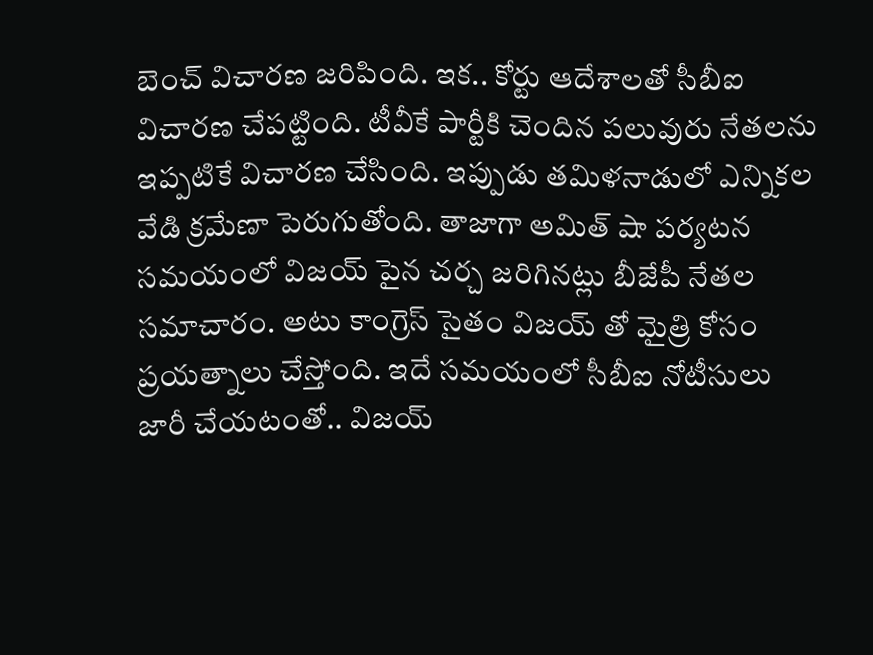బెంచ్‌ విచారణ జరిపింది. ఇక.. కోర్టు ఆదేశాలతో సీబీఐ విచారణ చేపట్టింది. టీవీకే పార్టీకి చెందిన పలువురు నేతలను ఇప్పటికే విచారణ చేసింది. ఇప్పుడు తమిళనాడులో ఎన్నికల వేడి క్రమేణా పెరుగుతోంది. తాజాగా అమిత్ షా పర్యటన సమయంలో విజయ్ పైన చర్చ జరిగినట్లు బీజేపీ నేతల సమాచారం. అటు కాంగ్రెస్ సైతం విజయ్ తో మైత్రి కోసం ప్రయత్నాలు చేస్తోంది. ఇదే సమయంలో సీబీఐ నోటీసులు జారీ చేయటంతో.. విజయ్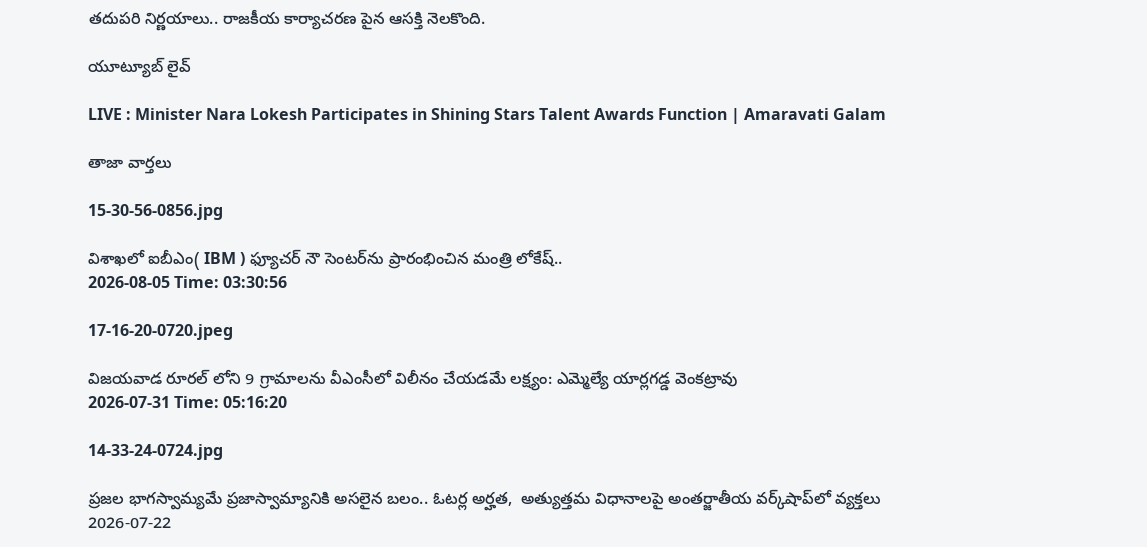తదుపరి నిర్ణయాలు.. రాజకీయ కార్యాచరణ పైన ఆసక్తి నెలకొంది.

యూట్యూబ్ లైవ్

LIVE : Minister Nara Lokesh Participates in Shining Stars Talent Awards Function | Amaravati Galam

తాజా వార్తలు

15-30-56-0856.jpg

విశాఖలో ఐబీఎం( IBM ) ఫ్యూచర్ నౌ సెంటర్‌ను ప్రారంభించిన మంత్రి లోకేష్..
2026-08-05 Time: 03:30:56

17-16-20-0720.jpeg

విజయవాడ రూరల్ లోని 9 గ్రామాలను వీఎంసీలో విలీనం చేయడమే లక్ష్యం: ఎమ్మెల్యే యార్లగడ్డ వెంకట్రావు
2026-07-31 Time: 05:16:20

14-33-24-0724.jpg

ప్ర‌జ‌ల భాగ‌స్వామ్య‌మే ప్రజాస్వామ్యానికి అస‌లైన బ‌లం.. ఓట‌ర్ల అర్హ‌త‌,  అత్యుత్త‌మ విధానాల‌పై అంతర్జాతీయ వ‌ర్క్‌షాప్‌లో వ్యక్తలు
2026-07-22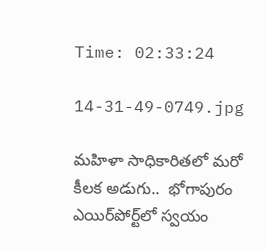Time: 02:33:24

14-31-49-0749.jpg

మ‌హిళా సాధికారిత‌లో మ‌రో కీల‌క అడుగు..  భోగాపురం ఎయిర్‌పోర్ట్‌లో స్వ‌యం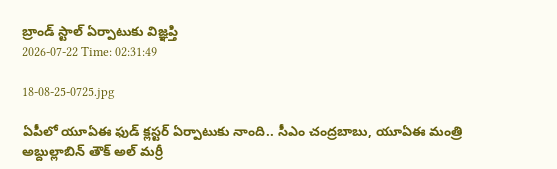బ్రాండ్ స్టాల్ ఏర్పాటుకు విజ్ఞ‌ప్తి
2026-07-22 Time: 02:31:49

18-08-25-0725.jpg

ఏపీలో యూఏఈ ఫుడ్ క్లస్టర్ ఏర్పాటుకు నాంది.. సీఎం చంద్రబాబు, యూఏఈ మంత్రి అబ్దుల్లాబిన్ తౌక్ అల్ మర్రీ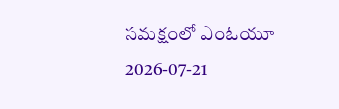సమక్షంలో ఎంఓయూ
2026-07-21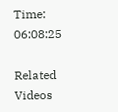Time: 06:08:25

Related Videos